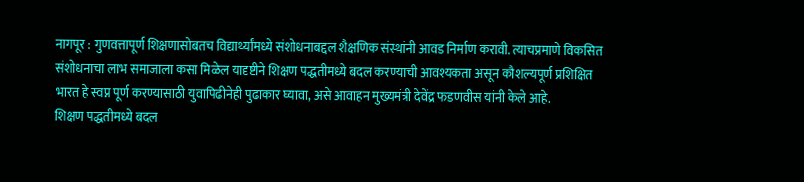नागपूर : गुणवत्तापूर्ण शिक्षणासोबतच विद्यार्थ्यांमध्ये संशोधनाबद्दल शैक्षणिक संस्थांनी आवड निर्माण करावी. त्याचप्रमाणे विकसित संशोधनाचा लाभ समाजाला कसा मिळेल यादृष्टीने शिक्षण पद्धतीमध्ये बदल करण्याची आवश्यकता असून कौशल्यपूर्ण प्रशिक्षित भारत हे स्वप्न पूर्ण करण्यासाठी युवापिढीनेही पुढाकार घ्यावा, असे आवाहन मुख्यमंत्री देवेंद्र फडणवीस यांनी केले आहे.
शिक्षण पद्धतीमध्ये बदल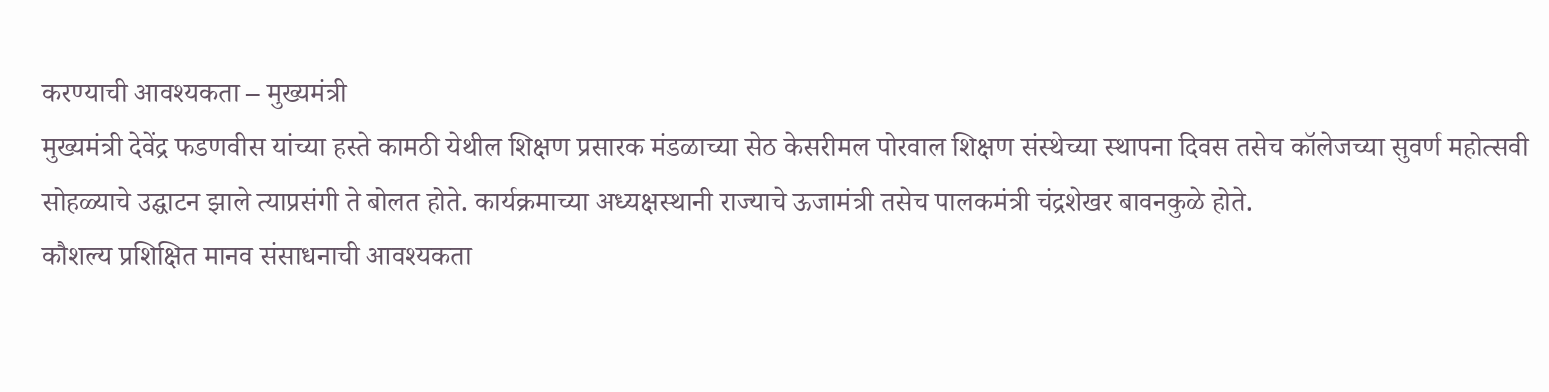करण्याची आवश्यकता – मुख्यमंत्री
मुख्यमंत्री देवेंद्र फडणवीस यांच्या हस्ते कामठी येथील शिक्षण प्रसारक मंडळाच्या सेठ केसरीमल पोरवाल शिक्षण संस्थेच्या स्थापना दिवस तसेच कॉलेजच्या सुवर्ण महोत्सवी सोहळ्याचे उद्घाटन झाले त्याप्रसंगी ते बोलत होते. कार्यक्रमाच्या अध्यक्षस्थानी राज्याचे ऊजामंत्री तसेच पालकमंत्री चंद्रशेखर बावनकुळे होते.
कौशल्य प्रशिक्षित मानव संसाधनाची आवश्यकता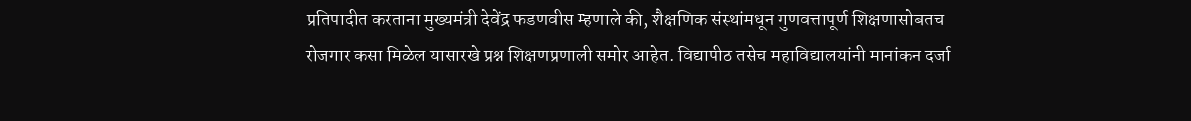प्रतिपादीत करताना मुख्यमंत्री देवेंद्र फडणवीस म्हणाले की, शैक्षणिक संस्थांमधून गुणवत्तापूर्ण शिक्षणासोबतच रोजगार कसा मिळेल यासारखे प्रश्न शिक्षणप्रणाली समोर आहेत. विद्यापीठ तसेच महाविद्यालयांनी मानांकन दर्जा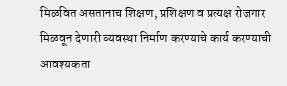मिळवित असतानाच शिक्षण, प्रशिक्षण व प्रत्यक्ष रोजगार मिळवून देणारी व्यवस्था निर्माण करण्याचे कार्य करण्याची आवश्यकता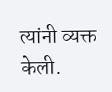त्यांनी व्यक्त केली.